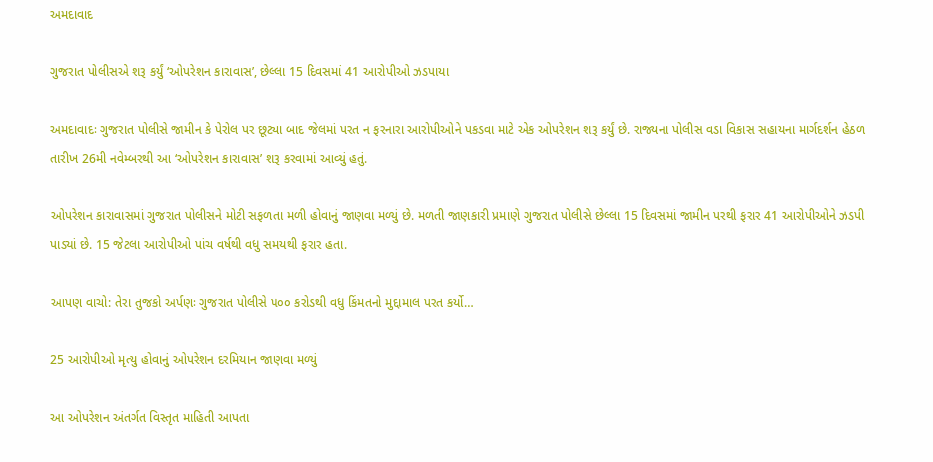અમદાવાદ

ગુજરાત પોલીસએ શરૂ કર્યું ‘ઓપરેશન કારાવાસ’, છેલ્લા 15 દિવસમાં 41 આરોપીઓ ઝડપાયા

અમદાવાદઃ ગુજરાત પોલીસે જામીન કે પેરોલ પર છૂટ્યા બાદ જેલમાં પરત ન ફરનારા આરોપીઓને પકડવા માટે એક ઓપરેશન શરૂ કર્યું છે. રાજ્યના પોલીસ વડા વિકાસ સહાયના માર્ગદર્શન હેઠળ તારીખ 26મી નવેમ્બરથી આ ‘ઓપરેશન કારાવાસ’ શરૂ કરવામાં આવ્યું હતું.

ઓપરેશન કારાવાસમાં ગુજરાત પોલીસને મોટી સફળતા મળી હોવાનું જાણવા મળ્યું છે. મળતી જાણકારી પ્રમાણે ગુજરાત પોલીસે છેલ્લા 15 દિવસમાં જામીન પરથી ફરાર 41 આરોપીઓને ઝડપી પાડ્યાં છે. 15 જેટલા આરોપીઓ પાંચ વર્ષથી વધુ સમયથી ફરાર હતા.

આપણ વાચો: તેરા તુજકો અર્પણઃ ગુજરાત પોલીસે ૫૦૦ કરોડથી વધુ કિંમતનો મુદ્દામાલ પરત કર્યો…

25 આરોપીઓ મૃત્યુ હોવાનું ઓપરેશન દરમિયાન જાણવા મળ્યું

આ ઓપરેશન અંતર્ગત વિસ્તૃત માહિતી આપતા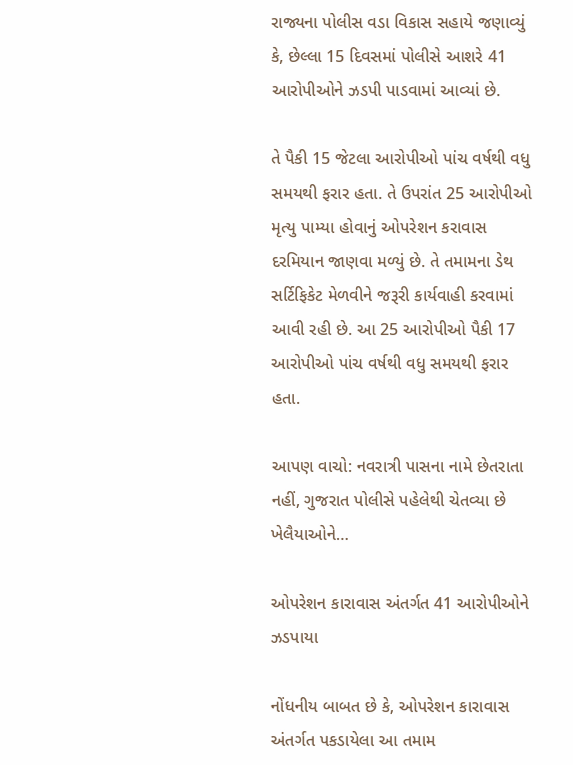રાજ્યના પોલીસ વડા વિકાસ સહાયે જણાવ્યું કે, છેલ્લા 15 દિવસમાં પોલીસે આશરે 41 આરોપીઓને ઝડપી પાડવામાં આવ્યાં છે.

તે પૈકી 15 જેટલા આરોપીઓ પાંચ વર્ષથી વધુ સમયથી ફરાર હતા. તે ઉપરાંત 25 આરોપીઓ મૃત્યુ પામ્યા હોવાનું ઓપરેશન કરાવાસ દરમિયાન જાણવા મળ્યું છે. તે તમામના ડેથ સર્ટિફિકેટ મેળવીને જરૂરી કાર્યવાહી કરવામાં આવી રહી છે. આ 25 આરોપીઓ પૈકી 17 આરોપીઓ પાંચ વર્ષથી વધુ સમયથી ફરાર હતા.

આપણ વાચો: નવરાત્રી પાસના નામે છેતરાતા નહીં, ગુજરાત પોલીસે પહેલેથી ચેતવ્યા છે ખેલૈયાઓને…

ઓપરેશન કારાવાસ અંતર્ગત 41 આરોપીઓને ઝડપાયા

નોંધનીય બાબત છે કે, ઓપરેશન કારાવાસ અંતર્ગત પકડાયેલા આ તમામ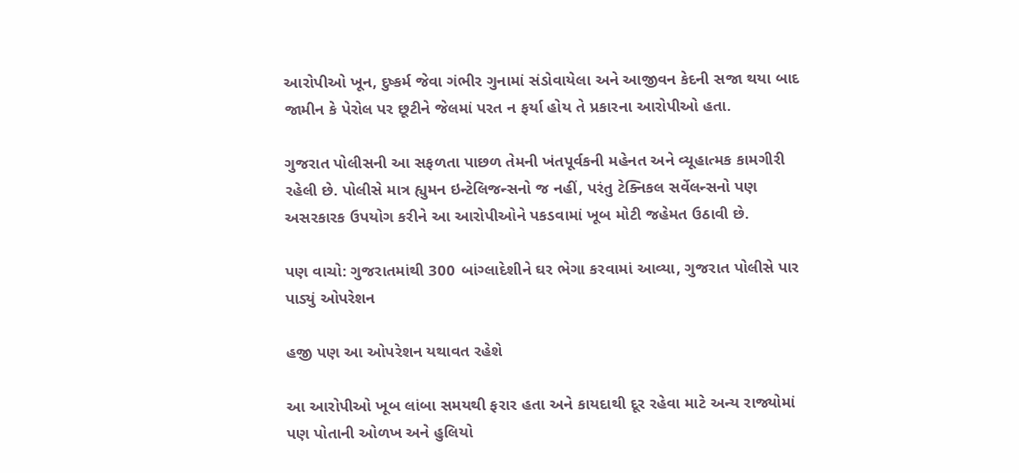આરોપીઓ ખૂન, દુષ્કર્મ જેવા ગંભીર ગુનામાં સંડોવાયેલા અને આજીવન કેદની સજા થયા બાદ જામીન કે પેરોલ પર છૂટીને જેલમાં પરત ન ફર્યા હોય તે પ્રકારના આરોપીઓ હતા.

ગુજરાત પોલીસની આ સફળતા પાછળ તેમની ખંતપૂર્વકની મહેનત અને વ્યૂહાત્મક કામગીરી રહેલી છે. પોલીસે માત્ર હ્યુમન ઇન્ટેલિજન્સનો જ નહીં, પરંતુ ટેક્નિકલ સર્વેલન્સનો પણ અસરકારક ઉપયોગ કરીને આ આરોપીઓને પકડવામાં ખૂબ મોટી જહેમત ઉઠાવી છે.

પણ વાચો: ગુજરાતમાંથી 300 બાંગ્લાદેશીને ઘર ભેગા કરવામાં આવ્યા, ગુજરાત પોલીસે પાર પાડ્યું ઓપરેશન

હજી પણ આ ઓપરેશન યથાવત રહેશે

આ આરોપીઓ ખૂબ લાંબા સમયથી ફરાર હતા અને કાયદાથી દૂર રહેવા માટે અન્ય રાજ્યોમાં પણ પોતાની ઓળખ અને હુલિયો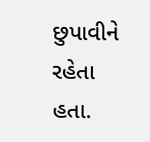છુપાવીને રહેતા હતા.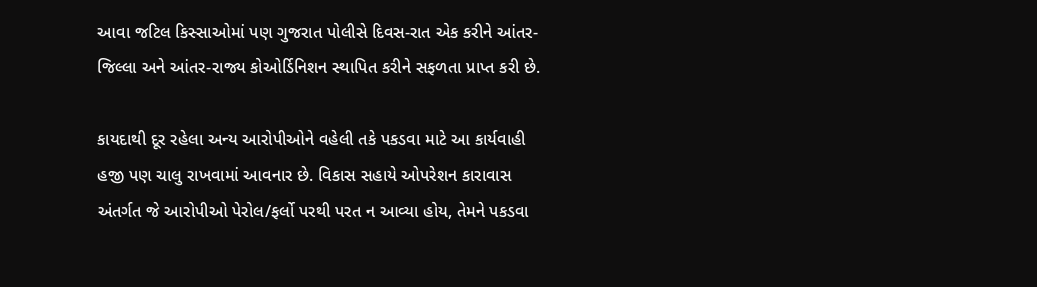આવા જટિલ કિસ્સાઓમાં પણ ગુજરાત પોલીસે દિવસ-રાત એક કરીને આંતર-જિલ્લા અને આંતર-રાજ્ય કોઓર્ડિનિશન સ્થાપિત કરીને સફળતા પ્રાપ્ત કરી છે.

કાયદાથી દૂર રહેલા અન્ય આરોપીઓને વહેલી તકે પકડવા માટે આ કાર્યવાહી હજી પણ ચાલુ રાખવામાં આવનાર છે. વિકાસ સહાયે ઓપરેશન કારાવાસ અંતર્ગત જે આરોપીઓ પેરોલ/ફર્લો પરથી પરત ન આવ્યા હોય, તેમને પકડવા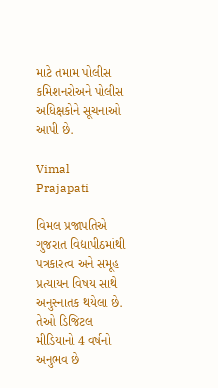માટે તમામ પોલીસ કમિશનરોઅને પોલીસ અધિક્ષકોને સૂચનાઓ આપી છે.

Vimal Prajapati

વિમલ પ્રજાપતિએ ગુજરાત વિદ્યાપીઠમાંથી પત્રકારત્વ અને સમૂહ પ્રત્યાયન વિષય સાથે અનુસ્નાતક થયેલા છે. તેઓ ડિજિટલ મીડિયાનો 4 વર્ષનો અનુભવ છે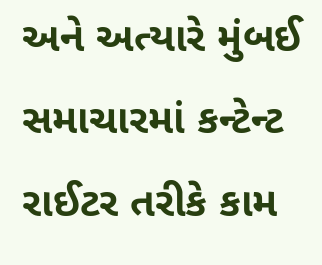અને અત્યારે મુંબઈ સમાચારમાં કન્ટેન્ટ રાઈટર તરીકે કામ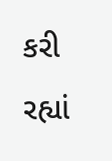કરી રહ્યાં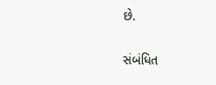છે.

સંબંધિત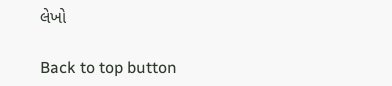લેખો

Back to top button